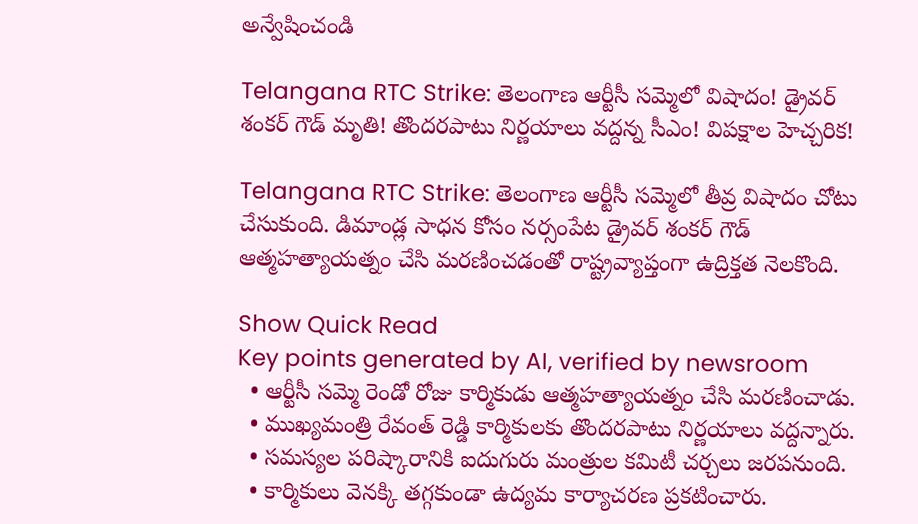అన్వేషించండి

Telangana RTC Strike: తెలంగాణ ఆర్టీసీ సమ్మెలో విషాదం! డ్రైవర్ శంకర్ గౌడ్‌ మృతి! తొందరపాటు నిర్ణయాలు వద్దన్న సీఎం! విపక్షాల హెచ్చరిక!

Telangana RTC Strike: తెలంగాణ ఆర్టీసీ సమ్మెలో తీవ్ర విషాదం చోటు చేసుకుంది. డిమాండ్ల సాధన కోసం నర్సంపేట డ్రైవర్ శంకర్ గౌడ్ ఆత్మహత్యాయత్నం చేసి మరణించడంతో రాష్ట్రవ్యాప్తంగా ఉద్రిక్తత నెలకొంది.

Show Quick Read
Key points generated by AI, verified by newsroom
  • ఆర్టీసీ సమ్మె రెండో రోజు కార్మికుడు ఆత్మహత్యాయత్నం చేసి మరణించాడు.
  • ముఖ్యమంత్రి రేవంత్ రెడ్డి కార్మికులకు తొందరపాటు నిర్ణయాలు వద్దన్నారు.
  • సమస్యల పరిష్కారానికి ఐదుగురు మంత్రుల కమిటీ చర్చలు జరపనుంది.
  • కార్మికులు వెనక్కి తగ్గకుండా ఉద్యమ కార్యాచరణ ప్రకటించారు.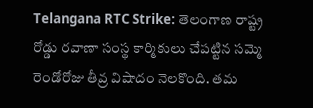Telangana RTC Strike: తెలంగాణ రాష్ట్ర రోడ్డు రవాణా సంస్థ కార్మికులు చేపట్టిన సమ్మె రెండోరోజు తీవ్ర విషాదం నెలకొంది. తమ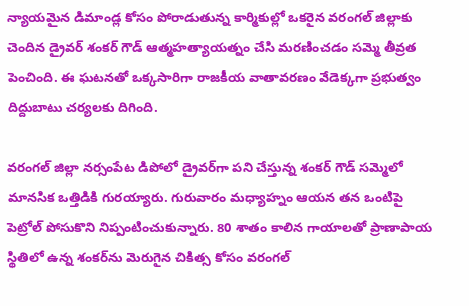న్యాయమైన డిమాండ్ల కోసం పోరాడుతున్న కార్మికుల్లో ఒకరైన వరంగల్ జిల్లాకు చెందిన డ్రైవర్ శంకర్ గౌడ్‌ ఆత్మహత్యాయత్నం చేసి మరణించడం సమ్మె తీవ్రత పెంచింది. ఈ ఘటనతో ఒక్కసారిగా రాజకీయ వాతావరణం వేడెక్కగా ప్రభుత్వం దిద్దుబాటు చర్యలకు దిగింది.

వరంగల్ జిల్లా నర్సంపేట డిపోలో డ్రైవర్‌గా పని చేస్తున్న శంకర్ గౌడ్‌ సమ్మెలో మానసిక ఒత్తిడికి గురయ్యారు. గురువారం మధ్యాహ్నం ఆయన తన ఒంటిపై పెట్రోల్ పోసుకొని నిప్పంటించుకున్నారు. 80 శాతం కాలిన గాయాలతో ప్రాణాపాయ స్థితిలో ఉన్న శంకర్‌ను మెరుగైన చికిత్స కోసం వరంగల్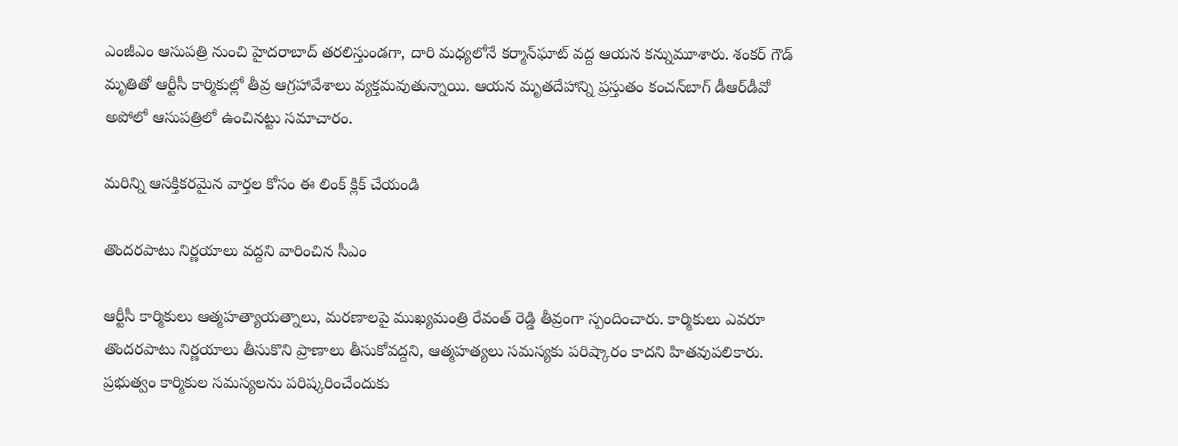ఎంజీఎం ఆసుపత్రి నుంచి హైదరాబాద్ తరలిస్తుండగా, దారి మధ్యలోనే కర్మాన్‌ఘాట్ వద్ద ఆయన కన్నుమూశారు. శంకర్ గౌడ్ మృతితో ఆర్టీసీ కార్మికుల్లో తీవ్ర ఆగ్రహావేశాలు వ్యక్తమవుతున్నాయి. ఆయన మృతదేహాన్ని ప్రస్తుతం కంచన్‌బాగ్‌ డీఆర్‌డీవో అపోలో ఆసుపత్రిలో ఉంచినట్టు సమాచారం.

మరిన్ని ఆసక్తికరమైన వార్తల కోసం ఈ లింక్ క్లిక్ చేయండి

తొందరపాటు నిర్ణయాలు వద్దని వారించిన సీఎం

ఆర్టీసీ కార్మికులు ఆత్మహత్యాయత్నాలు, మరణాలపై ముఖ్యమంత్రి రేవంత్ రెడ్డి తీవ్రంగా స్పందించారు. కార్మికులు ఎవరూ తొందరపాటు నిర్ణయాలు తీసుకొని ప్రాణాలు తీసుకోవద్దని, ఆత్మహత్యలు సమస్యకు పరిష్కారం కాదని హితవుపలికారు. ప్రభుత్వం కార్మికుల సమస్యలను పరిష్కరించేందుకు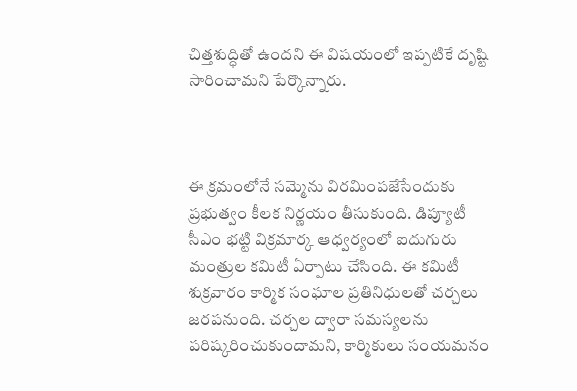చిత్తశుద్ధితో ఉందని ఈ విషయంలో ఇప్పటికే దృష్టి సారించామని పేర్కొన్నారు.



ఈ క్రమంలోనే సమ్మెను విరమింపజేసేందుకు ప్రభుత్వం కీలక నిర్ణయం తీసుకుంది. డిప్యూటీ సీఎం భట్టి విక్రమార్క ఆధ్వర్యంలో ఐదుగురు మంత్రుల కమిటీ ఏర్పాటు చేసింది. ఈ కమిటీ శుక్రవారం కార్మిక సంఘాల ప్రతినిధులతో చర్చలు జరపనుంది. చర్చల ద్వారా సమస్యలను పరిష్కరించుకుందామని, కార్మికులు సంయమనం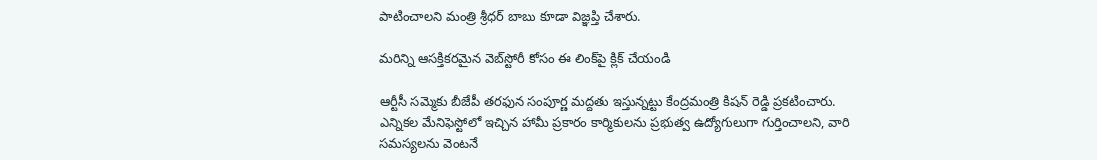పాటించాలని మంత్రి శ్రీధర్ బాబు కూడా విజ్ఞప్తి చేశారు.

మరిన్ని ఆసక్తికరమైన వెబ్‌స్టోరీ కోసం ఈ లింక్‌పై క్లిక్ చేయండి

ఆర్టీసీ సమ్మెకు బీజేపీ తరఫున సంపూర్ణ మద్దతు ఇస్తున్నట్టు కేంద్రమంత్రి కిషన్ రెడ్డి ప్రకటించారు. ఎన్నికల మేనిఫెస్టోలో ఇచ్చిన హామీ ప్రకారం కార్మికులను ప్రభుత్వ ఉద్యోగులుగా గుర్తించాలని, వారి సమస్యలను వెంటనే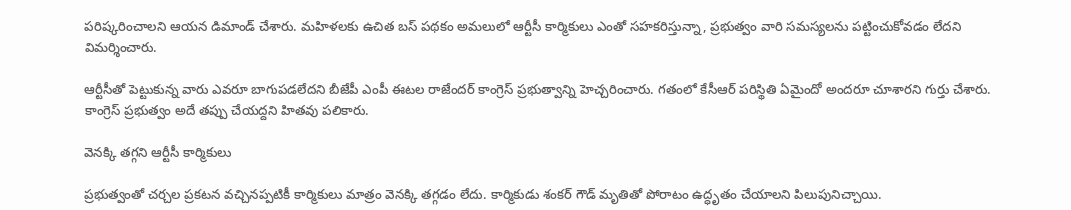పరిష్కరించాలని ఆయన డిమాండ్ చేశారు. మహిళలకు ఉచిత బస్‌ పథకం అమలులో ఆర్టీసీ కార్మికులు ఎంతో సహకరిస్తున్నా, ప్రభుత్వం వారి సమస్యలను పట్టించుకోవడం లేదని విమర్శించారు.

ఆర్టీసీతో పెట్టుకున్న వారు ఎవరూ బాగుపడలేదని బీజేపీ ఎంపీ ఈటల రాజేందర్ కాంగ్రెస్ ప్రభుత్వాన్ని హెచ్చరించారు. గతంలో కేసీఆర్ పరిస్థితి ఏమైందో అందరూ చూశారని గుర్తు చేశారు. కాంగ్రెస్ ప్రభుత్వం అదే తప్పు చేయద్దని హితవు పలికారు.

వెనక్కి తగ్గని ఆర్టీసీ కార్మికులు

ప్రభుత్వంతో చర్చల ప్రకటన వచ్చినప్పటికీ కార్మికులు మాత్రం వెనక్కి తగ్గడం లేదు. కార్మికుడు శంకర్ గౌడ్ మృతితో పోరాటం ఉద్ధృతం చేయాలని పిలుపునిచ్చాయి.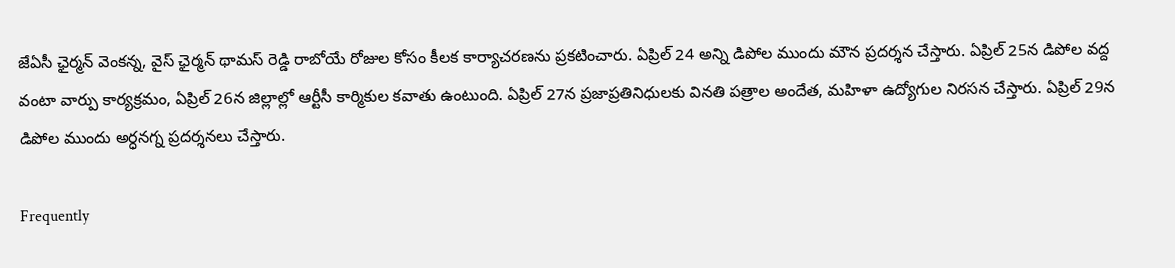జేఏసీ ఛైర్మన్ వెంకన్న, వైస్ ఛైర్మన్ థామస్ రెడ్డి రాబోయే రోజుల కోసం కీలక కార్యాచరణను ప్రకటించారు. ఏప్రిల్ 24 అన్ని డిపోల ముందు మౌన ప్రదర్శన చేస్తారు. ఏప్రిల్ 25న డిపోల వద్ద వంటా వార్పు కార్యక్రమం, ఏప్రిల్ 26న జిల్లాల్లో ఆర్టీసీ కార్మికుల కవాతు ఉంటుంది. ఏప్రిల్ 27న ప్రజాప్రతినిధులకు వినతి పత్రాల అందేత, మహిళా ఉద్యోగుల నిరసన చేస్తారు. ఏప్రిల్ 29న డిపోల ముందు అర్ధనగ్న ప్రదర్శనలు చేస్తారు.

Frequently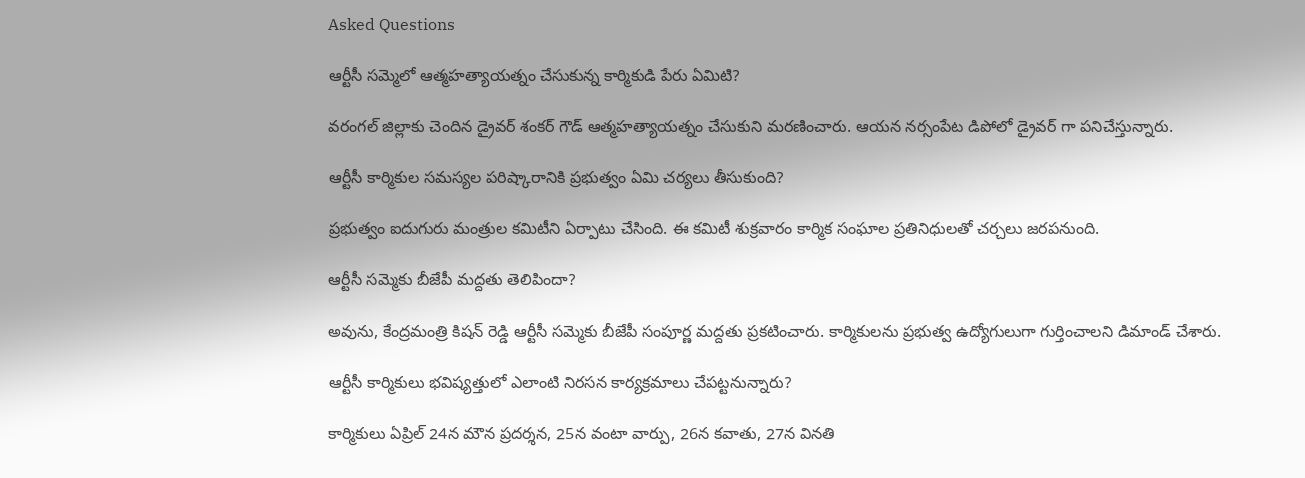Asked Questions

ఆర్టీసీ సమ్మెలో ఆత్మహత్యాయత్నం చేసుకున్న కార్మికుడి పేరు ఏమిటి?

వరంగల్ జిల్లాకు చెందిన డ్రైవర్ శంకర్ గౌడ్ ఆత్మహత్యాయత్నం చేసుకుని మరణించారు. ఆయన నర్సంపేట డిపోలో డ్రైవర్ గా పనిచేస్తున్నారు.

ఆర్టీసీ కార్మికుల సమస్యల పరిష్కారానికి ప్రభుత్వం ఏమి చర్యలు తీసుకుంది?

ప్రభుత్వం ఐదుగురు మంత్రుల కమిటీని ఏర్పాటు చేసింది. ఈ కమిటీ శుక్రవారం కార్మిక సంఘాల ప్రతినిధులతో చర్చలు జరపనుంది.

ఆర్టీసీ సమ్మెకు బీజేపీ మద్దతు తెలిపిందా?

అవును, కేంద్రమంత్రి కిషన్ రెడ్డి ఆర్టీసీ సమ్మెకు బీజేపీ సంపూర్ణ మద్దతు ప్రకటించారు. కార్మికులను ప్రభుత్వ ఉద్యోగులుగా గుర్తించాలని డిమాండ్ చేశారు.

ఆర్టీసీ కార్మికులు భవిష్యత్తులో ఎలాంటి నిరసన కార్యక్రమాలు చేపట్టనున్నారు?

కార్మికులు ఏప్రిల్ 24న మౌన ప్రదర్శన, 25న వంటా వార్పు, 26న కవాతు, 27న వినతి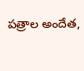పత్రాల అందేత,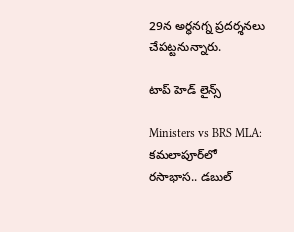29న అర్ధనగ్న ప్రదర్శనలు చేపట్టనున్నారు.

టాప్ హెడ్ లైన్స్

Ministers vs BRS MLA: కమలాపూర్‌లో రసాభాస.. డబుల్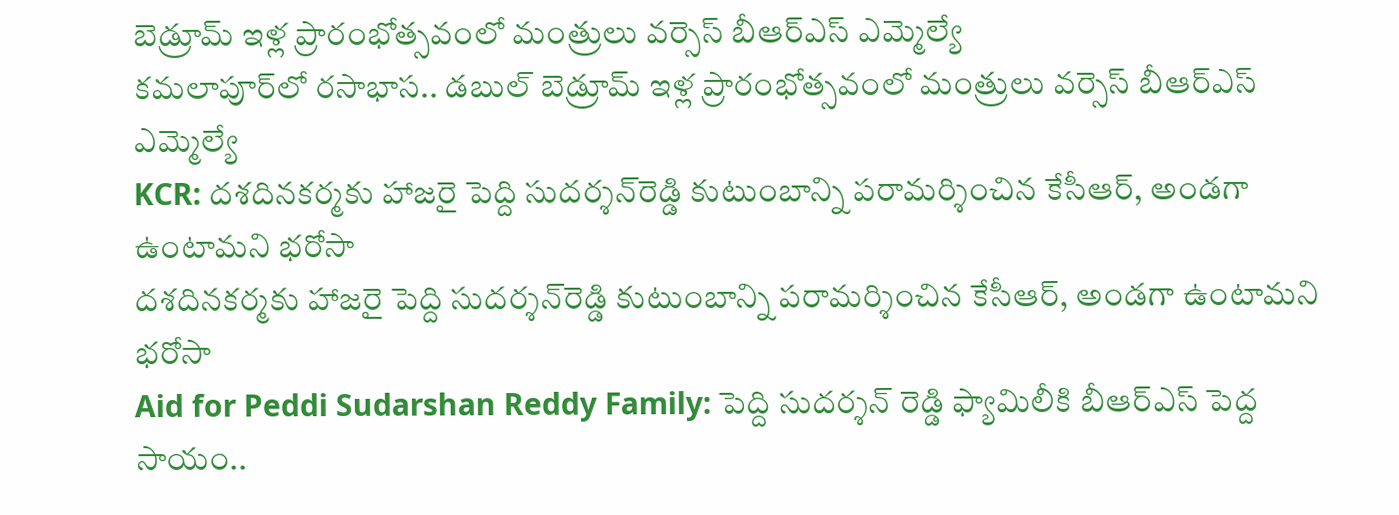బెడ్రూమ్ ఇళ్ల ప్రారంభోత్సవంలో మంత్రులు వర్సెస్ బీఆర్ఎస్ ఎమ్మెల్యే
కమలాపూర్‌లో రసాభాస.. డబుల్ బెడ్రూమ్ ఇళ్ల ప్రారంభోత్సవంలో మంత్రులు వర్సెస్ బీఆర్ఎస్ ఎమ్మెల్యే
KCR: దశదినకర్మకు హాజరై పెద్ది సుదర్శన్‌రెడ్డి కుటుంబాన్ని పరామర్శించిన కేసీఆర్, అండగా ఉంటామని భరోసా
దశదినకర్మకు హాజరై పెద్ది సుదర్శన్‌రెడ్డి కుటుంబాన్ని పరామర్శించిన కేసీఆర్, అండగా ఉంటామని భరోసా
Aid for Peddi Sudarshan Reddy Family: పెద్ది సుదర్శన్ రెడ్డి ఫ్యామిలీకి బీఆర్ఎస్ పెద్ద సాయం..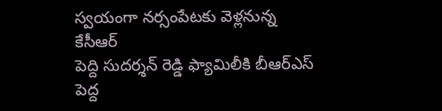స్వయంగా నర్సంపేటకు వెళ్లనున్న కేసీఆర్
పెద్ది సుదర్శన్ రెడ్డి ఫ్యామిలీకి బీఆర్ఎస్ పెద్ద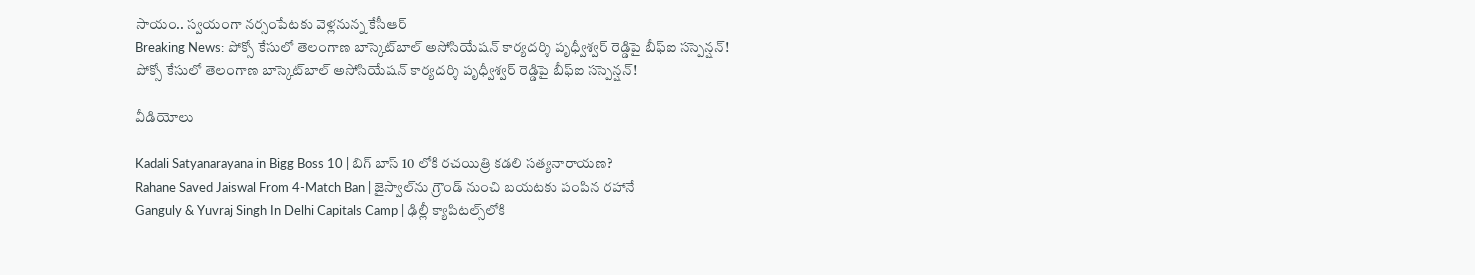సాయం.. స్వయంగా నర్సంపేటకు వెళ్లనున్న కేసీఆర్
Breaking News: పోక్సో కేసులో తెలంగాణ బాస్కెట్‌బాల్ అసోసియేషన్ కార్యదర్శి పృధ్వీశ్వర్ రెడ్డిపై బీఫ్ఐ సస్పెన్షన్!
పోక్సో కేసులో తెలంగాణ బాస్కెట్‌బాల్ అసోసియేషన్ కార్యదర్శి పృధ్వీశ్వర్ రెడ్డిపై బీఫ్ఐ సస్పెన్షన్!

వీడియోలు

Kadali Satyanarayana in Bigg Boss 10 | బిగ్ బాస్ 10 లోకి రచయిత్రి కడలి సత్యనారాయణ?
Rahane Saved Jaiswal From 4-Match Ban | జైస్వాల్‌ను గ్రౌండ్ నుంచి బయటకు పంపిన రహానే
Ganguly & Yuvraj Singh In Delhi Capitals Camp | ఢిల్లీ క్యాపిటల్స్‌లోకి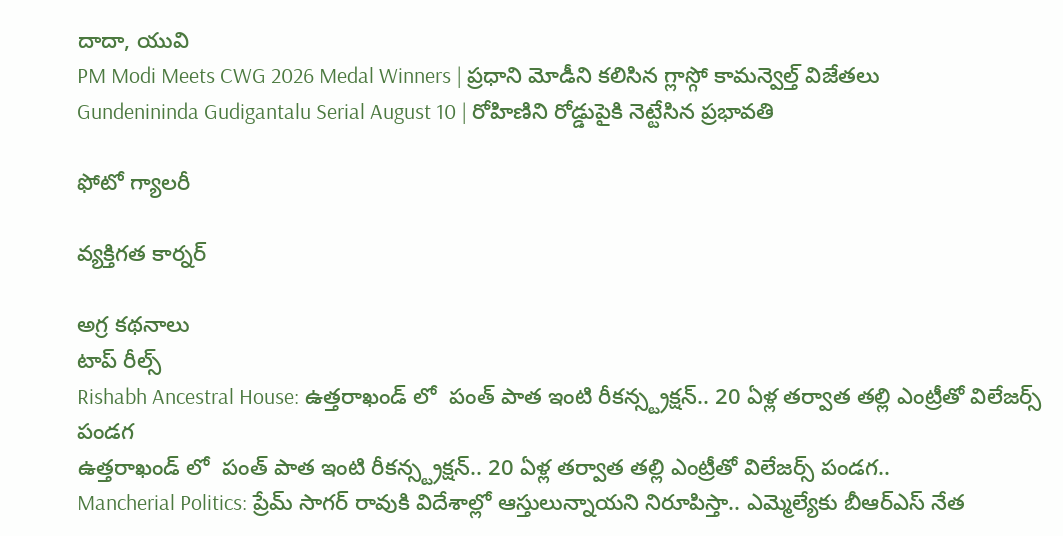దాదా, యువి
PM Modi Meets CWG 2026 Medal Winners | ప్రధాని మోడీని కలిసిన గ్లాస్గో కామన్వెల్త్ విజేతలు
Gundenininda Gudigantalu Serial August 10 | రోహిణిని రోడ్డుపైకి నెట్టేసిన ప్రభావతి

ఫోటో గ్యాలరీ

వ్యక్తిగత కార్నర్

అగ్ర కథనాలు
టాప్ రీల్స్
Rishabh Ancestral House: ఉత్తరాఖండ్ లో  పంత్ పాత ఇంటి రీకన్స్ట్రక్షన్.. 20 ఏళ్ల తర్వాత తల్లి ఎంట్రీతో విలేజర్స్ పండగ
ఉత్తరాఖండ్ లో  పంత్ పాత ఇంటి రీకన్స్ట్రక్షన్.. 20 ఏళ్ల తర్వాత తల్లి ఎంట్రీతో విలేజర్స్ పండగ..
Mancherial Politics: ప్రేమ్ సాగర్ రావుకి విదేశాల్లో ఆస్తులున్నాయని నిరూపిస్తా.. ఎమ్మెల్యే‌కు బీఆర్ఎస్ నేత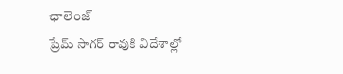ఛాలెంజ్
ప్రేమ్ సాగర్ రావుకి విదేశాల్లో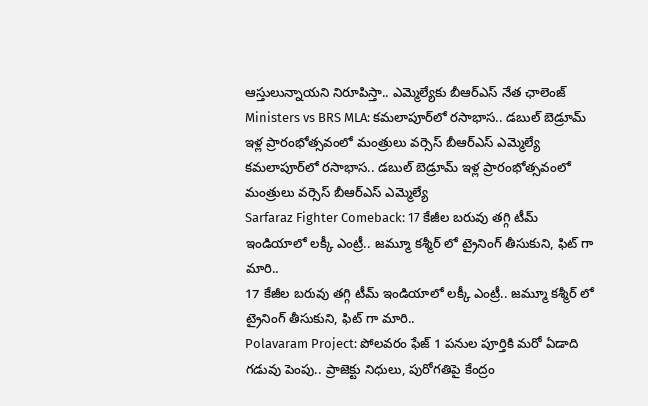ఆస్తులున్నాయని నిరూపిస్తా.. ఎమ్మెల్యే‌కు బీఆర్ఎస్ నేత ఛాలెంజ్
Ministers vs BRS MLA: కమలాపూర్‌లో రసాభాస.. డబుల్ బెడ్రూమ్ ఇళ్ల ప్రారంభోత్సవంలో మంత్రులు వర్సెస్ బీఆర్ఎస్ ఎమ్మెల్యే
కమలాపూర్‌లో రసాభాస.. డబుల్ బెడ్రూమ్ ఇళ్ల ప్రారంభోత్సవంలో మంత్రులు వర్సెస్ బీఆర్ఎస్ ఎమ్మెల్యే
Sarfaraz Fighter Comeback: 17 కేజీల బరువు తగ్గి టీమ్ ఇండియాలో లక్కీ ఎంట్రీ.. జమ్మూ కశ్మీర్ లో ట్రైనింగ్ తీసుకుని, ఫిట్ గా మారి..
17 కేజీల బరువు తగ్గి టీమ్ ఇండియాలో లక్కీ ఎంట్రీ.. జమ్మూ కశ్మీర్ లో ట్రైనింగ్ తీసుకుని, ఫిట్ గా మారి..
Polavaram Project: పోలవరం ఫేజ్ 1 పనుల పూర్తికి మరో ఏడాది గడువు పెంపు.. ప్రాజెక్టు నిధులు, పురోగతిపై కేంద్రం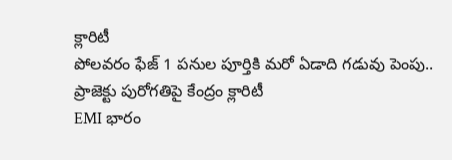క్లారిటీ
పోలవరం ఫేజ్ 1 పనుల పూర్తికి మరో ఏడాది గడువు పెంపు.. ప్రాజెక్టు పురోగతిపై కేంద్రం క్లారిటీ
EMI భారం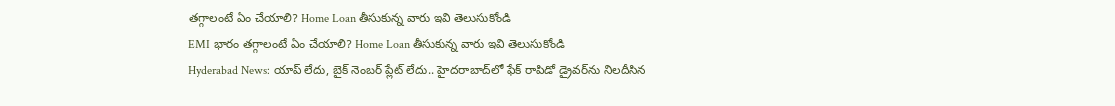తగ్గాలంటే ఏం చేయాలి? Home Loan తీసుకున్న వారు ఇవి తెలుసుకోండి
EMI భారం తగ్గాలంటే ఏం చేయాలి? Home Loan తీసుకున్న వారు ఇవి తెలుసుకోండి
Hyderabad News: యాప్ లేదు, బైక్‌ నెంబర్ ప్లేట్ లేదు.. హైదరాబాద్‌లో ఫేక్ రాపిడో డ్రైవర్‌ను నిలదీసిన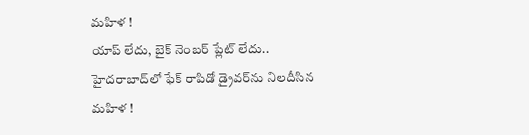మహిళ !
యాప్ లేదు, బైక్‌ నెంబర్ ప్లేట్ లేదు.. హైదరాబాద్‌లో ఫేక్ రాపిడో డ్రైవర్‌ను నిలదీసిన మహిళ !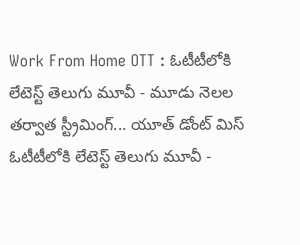Work From Home OTT : ఓటీటీలోకి లేటెస్ట్ తెలుగు మూవీ - మూడు నెలల తర్వాత స్ట్రీమింగ్... యూత్ డోంట్ మిస్
ఓటీటీలోకి లేటెస్ట్ తెలుగు మూవీ -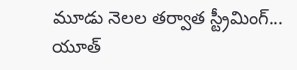మూడు నెలల తర్వాత స్ట్రీమింగ్... యూత్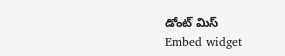డోంట్ మిస్
Embed widget